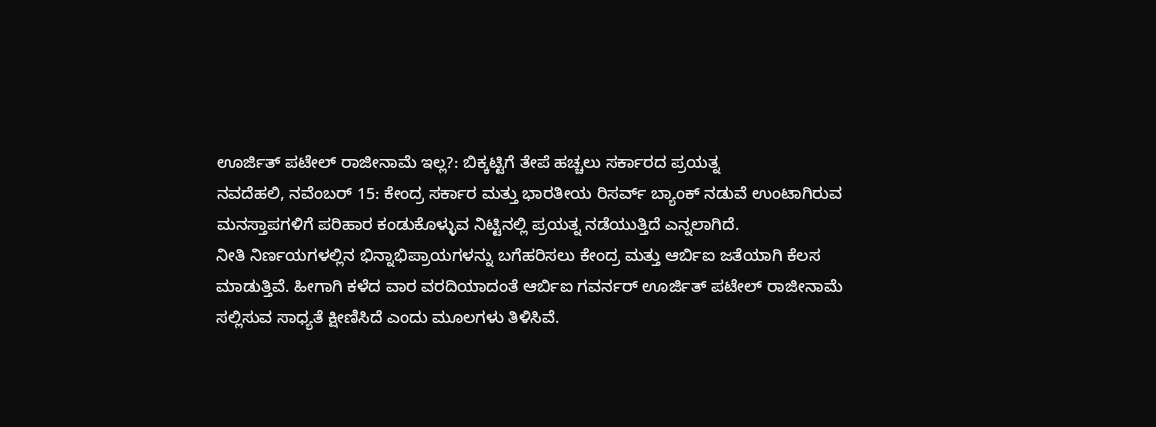ಊರ್ಜಿತ್ ಪಟೇಲ್ ರಾಜೀನಾಮೆ ಇಲ್ಲ?: ಬಿಕ್ಕಟ್ಟಿಗೆ ತೇಪೆ ಹಚ್ಚಲು ಸರ್ಕಾರದ ಪ್ರಯತ್ನ
ನವದೆಹಲಿ, ನವೆಂಬರ್ 15: ಕೇಂದ್ರ ಸರ್ಕಾರ ಮತ್ತು ಭಾರತೀಯ ರಿಸರ್ವ್ ಬ್ಯಾಂಕ್ ನಡುವೆ ಉಂಟಾಗಿರುವ ಮನಸ್ತಾಪಗಳಿಗೆ ಪರಿಹಾರ ಕಂಡುಕೊಳ್ಳುವ ನಿಟ್ಟಿನಲ್ಲಿ ಪ್ರಯತ್ನ ನಡೆಯುತ್ತಿದೆ ಎನ್ನಲಾಗಿದೆ.
ನೀತಿ ನಿರ್ಣಯಗಳಲ್ಲಿನ ಭಿನ್ನಾಭಿಪ್ರಾಯಗಳನ್ನು ಬಗೆಹರಿಸಲು ಕೇಂದ್ರ ಮತ್ತು ಆರ್ಬಿಐ ಜತೆಯಾಗಿ ಕೆಲಸ ಮಾಡುತ್ತಿವೆ. ಹೀಗಾಗಿ ಕಳೆದ ವಾರ ವರದಿಯಾದಂತೆ ಆರ್ಬಿಐ ಗವರ್ನರ್ ಊರ್ಜಿತ್ ಪಟೇಲ್ ರಾಜೀನಾಮೆ ಸಲ್ಲಿಸುವ ಸಾಧ್ಯತೆ ಕ್ಷೀಣಿಸಿದೆ ಎಂದು ಮೂಲಗಳು ತಿಳಿಸಿವೆ.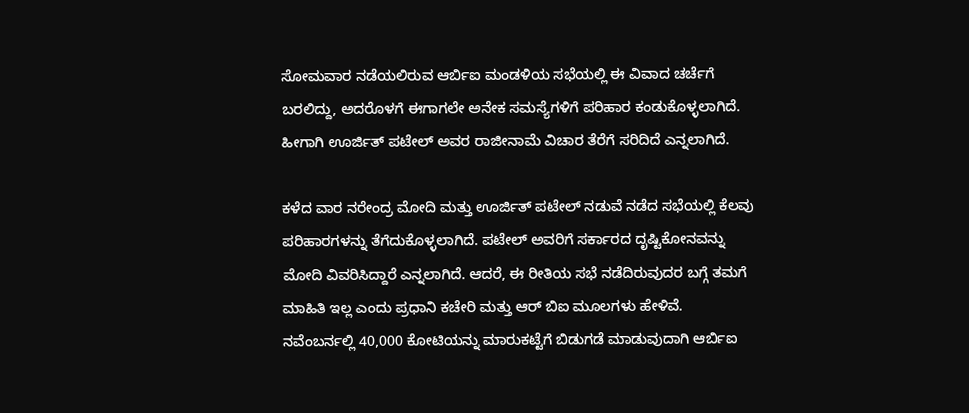ಸೋಮವಾರ ನಡೆಯಲಿರುವ ಆರ್ಬಿಐ ಮಂಡಳಿಯ ಸಭೆಯಲ್ಲಿ ಈ ವಿವಾದ ಚರ್ಚೆಗೆ ಬರಲಿದ್ದು, ಅದರೊಳಗೆ ಈಗಾಗಲೇ ಅನೇಕ ಸಮಸ್ಯೆಗಳಿಗೆ ಪರಿಹಾರ ಕಂಡುಕೊಳ್ಳಲಾಗಿದೆ. ಹೀಗಾಗಿ ಊರ್ಜಿತ್ ಪಟೇಲ್ ಅವರ ರಾಜೀನಾಮೆ ವಿಚಾರ ತೆರೆಗೆ ಸರಿದಿದೆ ಎನ್ನಲಾಗಿದೆ.

ಕಳೆದ ವಾರ ನರೇಂದ್ರ ಮೋದಿ ಮತ್ತು ಊರ್ಜಿತ್ ಪಟೇಲ್ ನಡುವೆ ನಡೆದ ಸಭೆಯಲ್ಲಿ ಕೆಲವು ಪರಿಹಾರಗಳನ್ನು ತೆಗೆದುಕೊಳ್ಳಲಾಗಿದೆ. ಪಟೇಲ್ ಅವರಿಗೆ ಸರ್ಕಾರದ ದೃಷ್ಟಿಕೋನವನ್ನು ಮೋದಿ ವಿವರಿಸಿದ್ದಾರೆ ಎನ್ನಲಾಗಿದೆ. ಆದರೆ, ಈ ರೀತಿಯ ಸಭೆ ನಡೆದಿರುವುದರ ಬಗ್ಗೆ ತಮಗೆ ಮಾಹಿತಿ ಇಲ್ಲ ಎಂದು ಪ್ರಧಾನಿ ಕಚೇರಿ ಮತ್ತು ಆರ್ ಬಿಐ ಮೂಲಗಳು ಹೇಳಿವೆ.
ನವೆಂಬರ್ನಲ್ಲಿ 40,000 ಕೋಟಿಯನ್ನು ಮಾರುಕಟ್ಟೆಗೆ ಬಿಡುಗಡೆ ಮಾಡುವುದಾಗಿ ಆರ್ಬಿಐ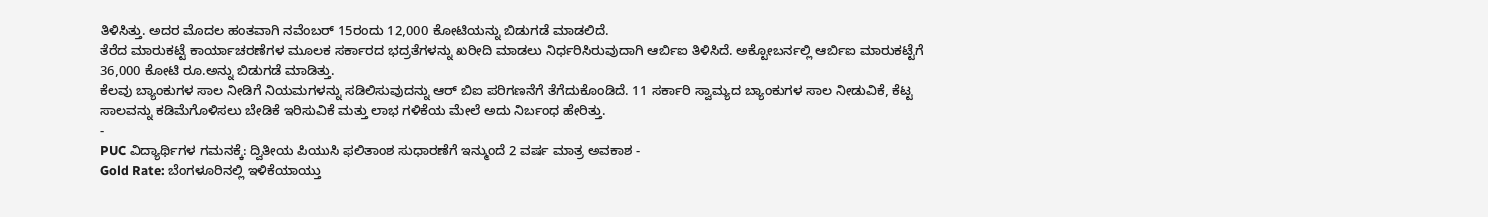ತಿಳಿಸಿತ್ತು. ಅದರ ಮೊದಲ ಹಂತವಾಗಿ ನವೆಂಬರ್ 15ರಂದು 12,000 ಕೋಟಿಯನ್ನು ಬಿಡುಗಡೆ ಮಾಡಲಿದೆ.
ತೆರೆದ ಮಾರುಕಟ್ಟೆ ಕಾರ್ಯಾಚರಣೆಗಳ ಮೂಲಕ ಸರ್ಕಾರದ ಭದ್ರತೆಗಳನ್ನು ಖರೀದಿ ಮಾಡಲು ನಿರ್ಧರಿಸಿರುವುದಾಗಿ ಆರ್ಬಿಐ ತಿಳಿಸಿದೆ. ಅಕ್ಟೋಬರ್ನಲ್ಲಿ ಆರ್ಬಿಐ ಮಾರುಕಟ್ಟೆಗೆ 36,000 ಕೋಟಿ ರೂ.ಅನ್ನು ಬಿಡುಗಡೆ ಮಾಡಿತ್ತು.
ಕೆಲವು ಬ್ಯಾಂಕುಗಳ ಸಾಲ ನೀಡಿಗೆ ನಿಯಮಗಳನ್ನು ಸಡಿಲಿಸುವುದನ್ನು ಆರ್ ಬಿಐ ಪರಿಗಣನೆಗೆ ತೆಗೆದುಕೊಂಡಿದೆ. 11 ಸರ್ಕಾರಿ ಸ್ವಾಮ್ಯದ ಬ್ಯಾಂಕುಗಳ ಸಾಲ ನೀಡುವಿಕೆ, ಕೆಟ್ಟ ಸಾಲವನ್ನು ಕಡಿಮೆಗೊಳಿಸಲು ಬೇಡಿಕೆ ಇರಿಸುವಿಕೆ ಮತ್ತು ಲಾಭ ಗಳಿಕೆಯ ಮೇಲೆ ಅದು ನಿರ್ಬಂಧ ಹೇರಿತ್ತು.
-
PUC ವಿದ್ಯಾರ್ಥಿಗಳ ಗಮನಕ್ಕೆ: ದ್ವಿತೀಯ ಪಿಯುಸಿ ಫಲಿತಾಂಶ ಸುಧಾರಣೆಗೆ ಇನ್ಮುಂದೆ 2 ವರ್ಷ ಮಾತ್ರ ಅವಕಾಶ -
Gold Rate: ಬೆಂಗಳೂರಿನಲ್ಲಿ ಇಳಿಕೆಯಾಯ್ತು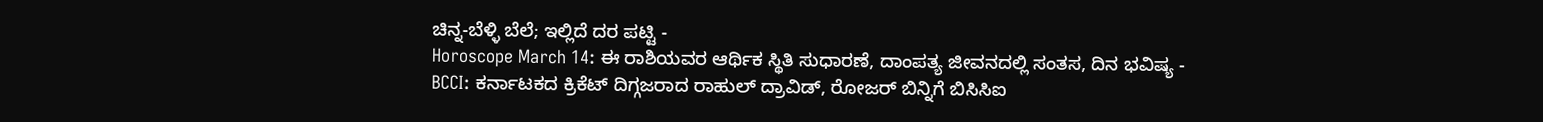ಚಿನ್ನ-ಬೆಳ್ಳಿ ಬೆಲೆ; ಇಲ್ಲಿದೆ ದರ ಪಟ್ಟಿ -
Horoscope March 14: ಈ ರಾಶಿಯವರ ಆರ್ಥಿಕ ಸ್ಥಿತಿ ಸುಧಾರಣೆ, ದಾಂಪತ್ಯ ಜೀವನದಲ್ಲಿ ಸಂತಸ, ದಿನ ಭವಿಷ್ಯ -
BCCI: ಕರ್ನಾಟಕದ ಕ್ರಿಕೆಟ್ ದಿಗ್ಗಜರಾದ ರಾಹುಲ್ ದ್ರಾವಿಡ್, ರೋಜರ್ ಬಿನ್ನಿಗೆ ಬಿಸಿಸಿಐ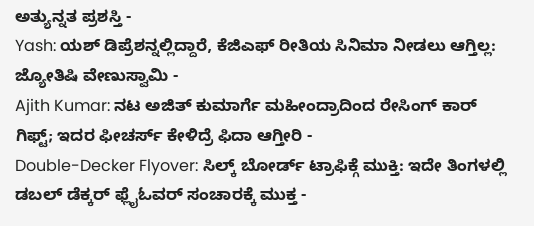ಅತ್ಯುನ್ನತ ಪ್ರಶಸ್ತಿ -
Yash: ಯಶ್ ಡಿಪ್ರೆಶನ್ನಲ್ಲಿದ್ದಾರೆ, ಕೆಜಿಎಫ್ ರೀತಿಯ ಸಿನಿಮಾ ನೀಡಲು ಆಗ್ತಿಲ್ಲ: ಜ್ಯೋತಿಷಿ ವೇಣುಸ್ವಾಮಿ -
Ajith Kumar: ನಟ ಅಜಿತ್ ಕುಮಾರ್ಗೆ ಮಹೀಂದ್ರಾದಿಂದ ರೇಸಿಂಗ್ ಕಾರ್ ಗಿಫ್ಟ್; ಇದರ ಫೀಚರ್ಸ್ ಕೇಳಿದ್ರೆ ಫಿದಾ ಆಗ್ತೀರಿ -
Double-Decker Flyover: ಸಿಲ್ಕ್ ಬೋರ್ಡ್ ಟ್ರಾಫಿಕ್ಗೆ ಮುಕ್ತಿ: ಇದೇ ತಿಂಗಳಲ್ಲಿ ಡಬಲ್ ಡೆಕ್ಕರ್ ಫ್ಲೈಓವರ್ ಸಂಚಾರಕ್ಕೆ ಮುಕ್ತ -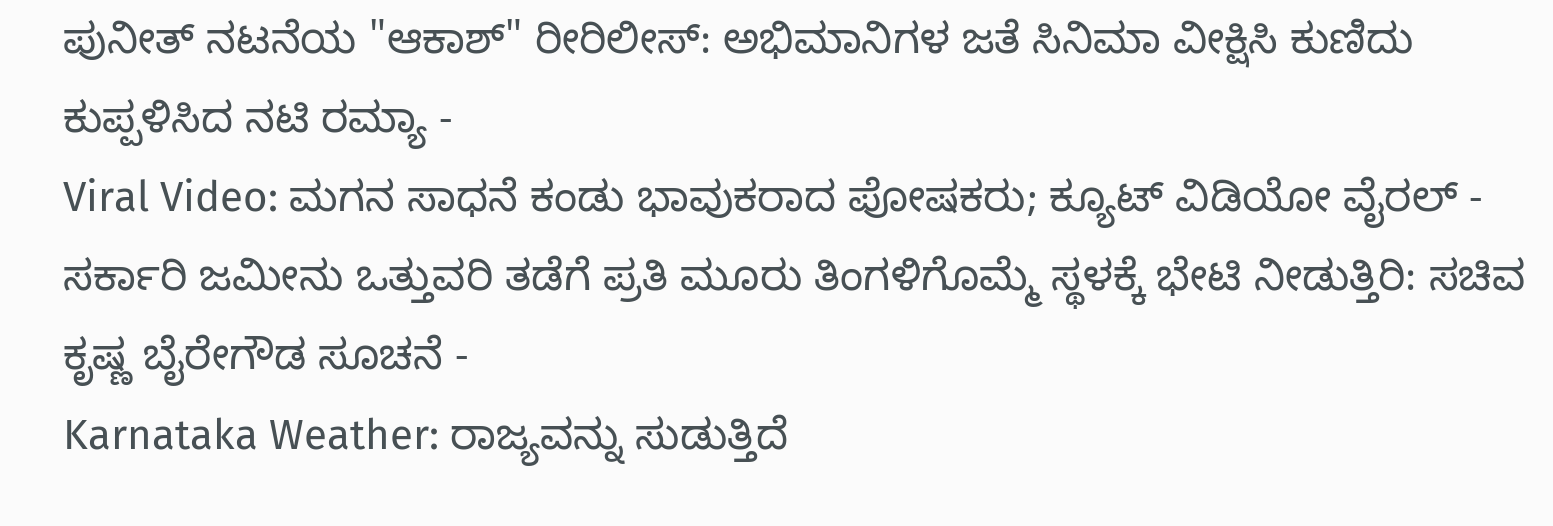ಪುನೀತ್ ನಟನೆಯ "ಆಕಾಶ್" ರೀರಿಲೀಸ್: ಅಭಿಮಾನಿಗಳ ಜತೆ ಸಿನಿಮಾ ವೀಕ್ಷಿಸಿ ಕುಣಿದು ಕುಪ್ಪಳಿಸಿದ ನಟಿ ರಮ್ಯಾ -
Viral Video: ಮಗನ ಸಾಧನೆ ಕಂಡು ಭಾವುಕರಾದ ಪೋಷಕರು; ಕ್ಯೂಟ್ ವಿಡಿಯೋ ವೈರಲ್ -
ಸರ್ಕಾರಿ ಜಮೀನು ಒತ್ತುವರಿ ತಡೆಗೆ ಪ್ರತಿ ಮೂರು ತಿಂಗಳಿಗೊಮ್ಮೆ ಸ್ಥಳಕ್ಕೆ ಭೇಟಿ ನೀಡುತ್ತಿರಿ: ಸಚಿವ ಕೃಷ್ಣ ಬೈರೇಗೌಡ ಸೂಚನೆ -
Karnataka Weather: ರಾಜ್ಯವನ್ನು ಸುಡುತ್ತಿದೆ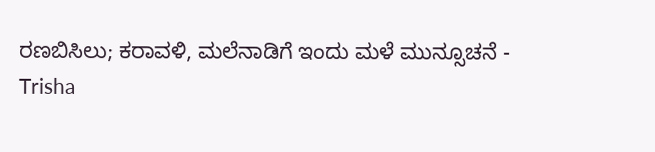ರಣಬಿಸಿಲು; ಕರಾವಳಿ, ಮಲೆನಾಡಿಗೆ ಇಂದು ಮಳೆ ಮುನ್ಸೂಚನೆ -
Trisha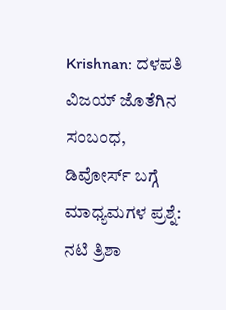Krishnan: ದಳಪತಿ ವಿಜಯ್ ಜೊತೆಗಿನ ಸಂಬಂಧ, ಡಿವೋರ್ಸ್ ಬಗ್ಗೆ ಮಾಧ್ಯಮಗಳ ಪ್ರಶ್ನೆ: ನಟಿ ತ್ರಿಶಾ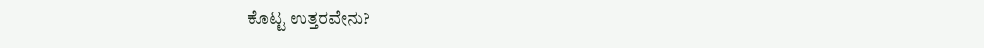ಕೊಟ್ಟ ಉತ್ತರವೇನು?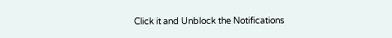Click it and Unblock the Notifications